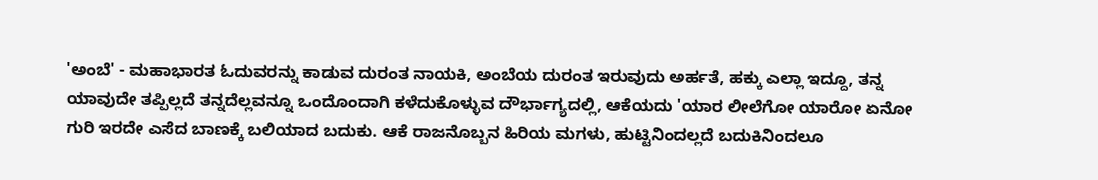'ಅಂಬೆ' - ಮಹಾಭಾರತ ಓದುವರನ್ನು ಕಾಡುವ ದುರಂತ ನಾಯಕಿ, ಅಂಬೆಯ ದುರಂತ ಇರುವುದು ಅರ್ಹತೆ, ಹಕ್ಕು ಎಲ್ಲಾ ಇದ್ದೂ, ತನ್ನ ಯಾವುದೇ ತಪ್ಪಿಲ್ಲದೆ ತನ್ನದೆಲ್ಲವನ್ನೂ ಒಂದೊಂದಾಗಿ ಕಳೆದುಕೊಳ್ಳುವ ದೌರ್ಭಾಗ್ಯದಲ್ಲಿ, ಆಕೆಯದು 'ಯಾರ ಲೀಲೆಗೋ ಯಾರೋ ಏನೋ ಗುರಿ ಇರದೇ ಎಸೆದ ಬಾಣಕ್ಕೆ ಬಲಿಯಾದ ಬದುಕು. ಆಕೆ ರಾಜನೊಬ್ಬನ ಹಿರಿಯ ಮಗಳು, ಹುಟ್ಟಿನಿಂದಲ್ಲದೆ ಬದುಕಿನಿಂದಲೂ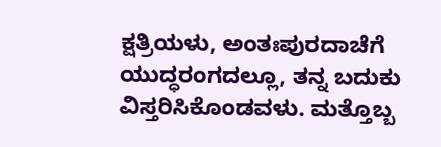ಕ್ಷತ್ರಿಯಳು, ಅಂತಃಪುರದಾಚೆಗೆ ಯುದ್ಧರಂಗದಲ್ಲೂ, ತನ್ನ ಬದುಕು ವಿಸ್ತರಿಸಿಕೊಂಡವಳು. ಮತ್ತೊಬ್ಬ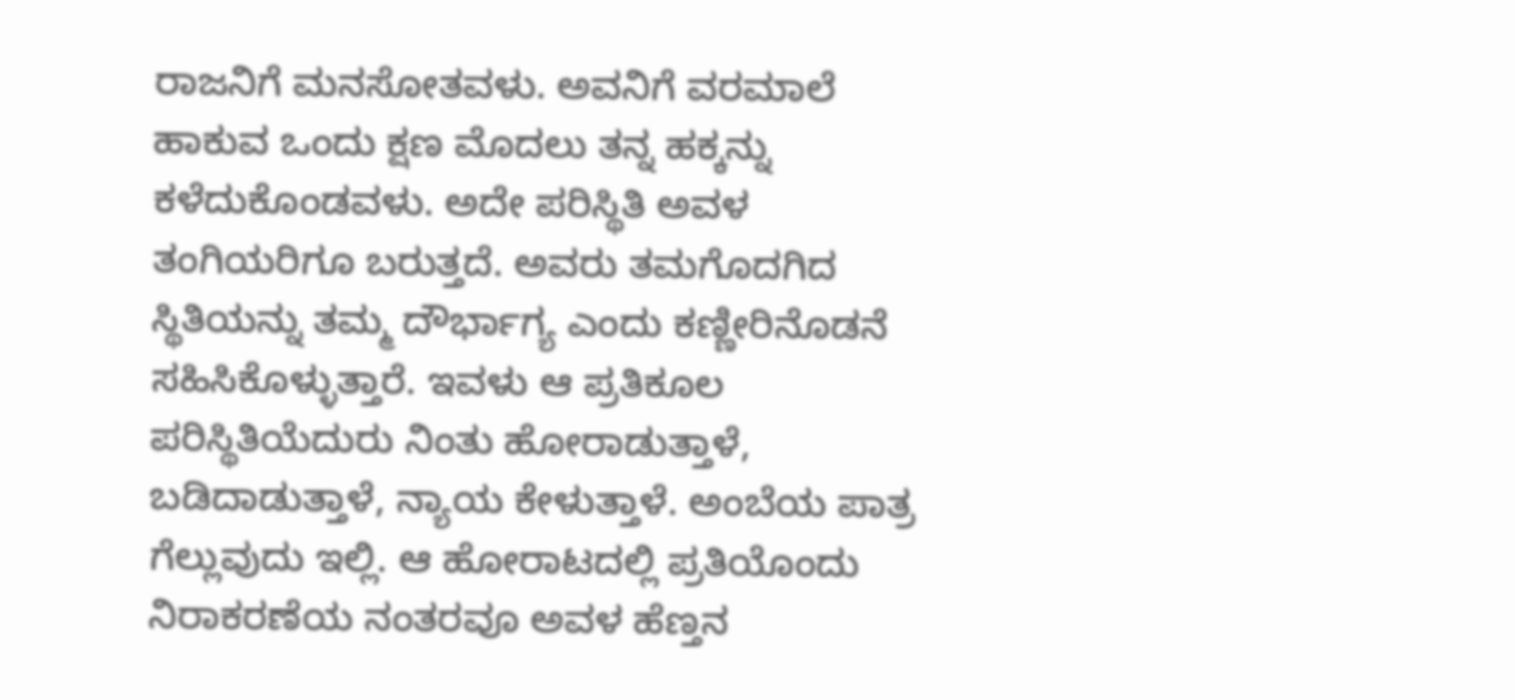ರಾಜನಿಗೆ ಮನಸೋತವಳು. ಅವನಿಗೆ ವರಮಾಲೆ ಹಾಕುವ ಒಂದು ಕ್ಷಣ ಮೊದಲು ತನ್ನ ಹಕ್ಕನ್ನು ಕಳೆದುಕೊಂಡವಳು. ಅದೇ ಪರಿಸ್ಥಿತಿ ಅವಳ ತಂಗಿಯರಿಗೂ ಬರುತ್ತದೆ. ಅವರು ತಮಗೊದಗಿದ ಸ್ಥಿತಿಯನ್ನು ತಮ್ಮ ದೌರ್ಭಾಗ್ಯ ಎಂದು ಕಣ್ಣೀರಿನೊಡನೆ ಸಹಿಸಿಕೊಳ್ಳುತ್ತಾರೆ. ಇವಳು ಆ ಪ್ರತಿಕೂಲ ಪರಿಸ್ಥಿತಿಯೆದುರು ನಿಂತು ಹೋರಾಡುತ್ತಾಳೆ, ಬಡಿದಾಡುತ್ತಾಳೆ, ನ್ಯಾಯ ಕೇಳುತ್ತಾಳೆ. ಅಂಬೆಯ ಪಾತ್ರ ಗೆಲ್ಲುವುದು ಇಲ್ಲಿ. ಆ ಹೋರಾಟದಲ್ಲಿ ಪ್ರತಿಯೊಂದು ನಿರಾಕರಣೆಯ ನಂತರವೂ ಅವಳ ಹೆಣ್ತನ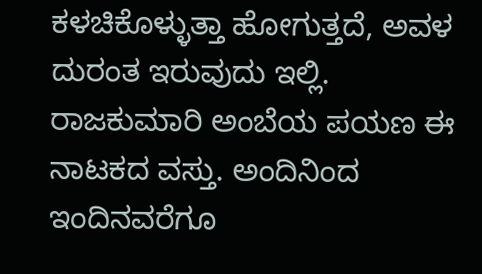ಕಳಚಿಕೊಳ್ಳುತ್ತಾ ಹೋಗುತ್ತದೆ, ಅವಳ ದುರಂತ ಇರುವುದು ಇಲ್ಲಿ. ರಾಜಕುಮಾರಿ ಅಂಬೆಯ ಪಯಣ ಈ ನಾಟಕದ ವಸ್ತು. ಅಂದಿನಿಂದ ಇಂದಿನವರೆಗೂ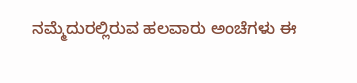ನಮ್ಮೆದುರಲ್ಲಿರುವ ಹಲವಾರು ಅಂಚೆಗಳು ಈ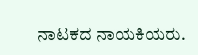ನಾಟಕದ ನಾಯಕಿಯರು.